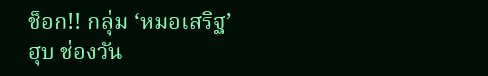ช็อก!! กลุ่ม ‘หมอเสริฐ’ ฮุบ ช่องวัน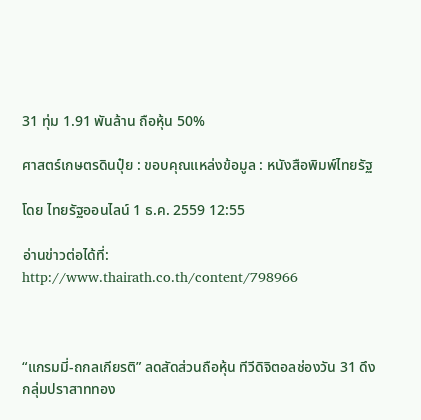31 ทุ่ม 1.91 พันล้าน ถือหุ้น 50%

ศาสตร์เกษตรดินปุ๋ย : ขอบคุณแหล่งข้อมูล : หนังสือพิมพ์ไทยรัฐ

โดย ไทยรัฐออนไลน์ 1 ธ.ค. 2559 12:55

อ่านข่าวต่อได้ที่: http://www.thairath.co.th/content/798966



“แกรมมี่-ถกลเกียรติ” ลดสัดส่วนถือหุ้น ทีวีดิจิตอลช่องวัน 31 ดึงกลุ่มปราสาททอง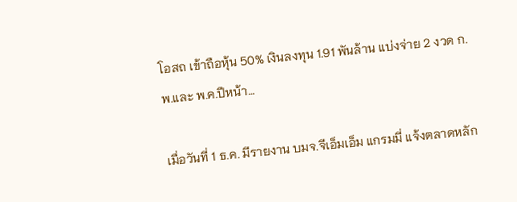โอสถ เข้าถือหุ้น 50% เงินลงทุน 1.91 พันล้าน แบ่งจ่าย 2 งวด ก.พ.และ พ.ค.ปีหน้า…

เมื่อวันที่ 1 ธ.ค. มีรายงาน บมจ.จีเอ็มเอ็ม แกรมมี่ แจ้งตลาดหลัก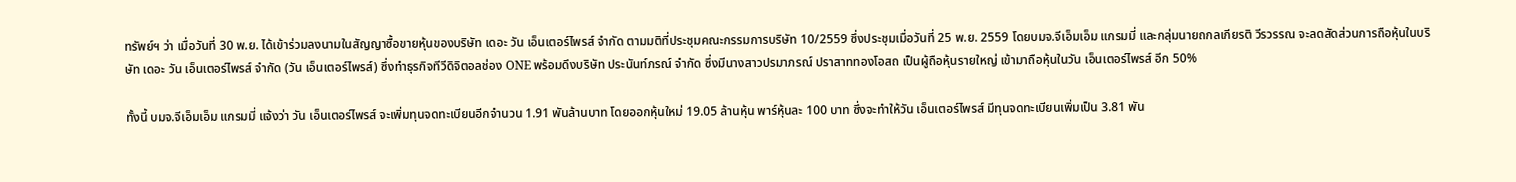ทรัพย์ฯ ว่า เมื่อวันที่ 30 พ.ย. ได้เข้าร่วมลงนามในสัญญาซื้อขายหุ้นของบริษัท เดอะ วัน เอ็นเตอร์ไพรส์ จำกัด ตามมติที่ประชุมคณะกรรมการบริษัท 10/2559 ซึ่งประชุมเมื่อวันที่ 25 พ.ย. 2559 โดยบมจ.จีเอ็มเอ็ม แกรมมี่ และกลุ่มนายถกลเกียรติ วีรวรรณ จะลดสัดส่วนการถือหุ้นในบริษัท เดอะ วัน เอ็นเตอร์ไพรส์ จำกัด (วัน เอ็นเตอร์ไพรส์) ซึ่งทำธุรกิจทีวีดิจิตอลช่อง ONE พร้อมดึงบริษัท ประนันท์ภรณ์ จำกัด ซึ่งมีนางสาวปรมาภรณ์ ปราสาททองโอสถ เป็นผู้ถือหุ้นรายใหญ่ เข้ามาถือหุ้นในวัน เอ็นเตอร์ไพรส์ อีก 50%

ทั้งนี้ บมจ.จีเอ็มเอ็ม แกรมมี่ แจ้งว่า วัน เอ็นเตอร์ไพรส์ จะเพิ่มทุนจดทะเบียนอีกจำนวน 1.91 พันล้านบาท โดยออกหุ้นใหม่ 19.05 ล้านหุ้น พาร์หุ้นละ 100 บาท ซึ่งจะทำให้วัน เอ็นเตอร์ไพรส์ มีทุนจดทะเบียนเพิ่มเป็น 3.81 พัน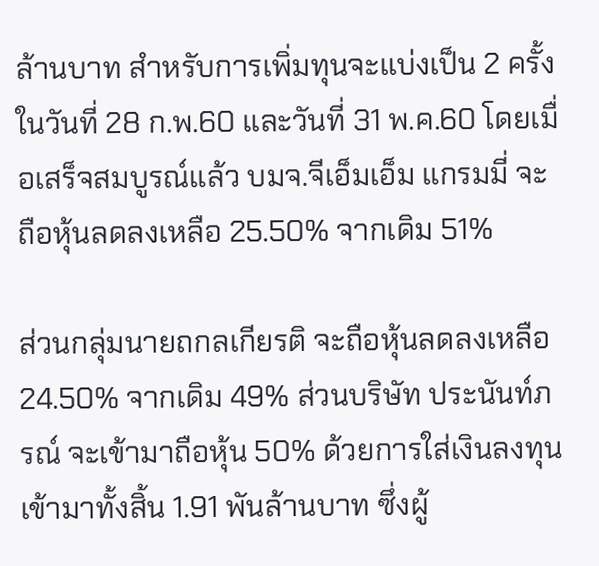ล้านบาท สำหรับการเพิ่มทุนจะแบ่งเป็น 2 ครั้งในวันที่ 28 ก.พ.60 และวันที่ 31 พ.ค.60 โดยเมื่อเสร็จสมบูรณ์แล้ว บมจ.จีเอ็มเอ็ม แกรมมี่ จะถือหุ้นลดลงเหลือ 25.50% จากเดิม 51%

ส่วนกลุ่มนายถกลเกียรติ จะถือหุ้นลดลงเหลือ 24.50% จากเดิม 49% ส่วนบริษัท ประนันท์ภรณ์ จะเข้ามาถือหุ้น 50% ด้วยการใส่เงินลงทุนเข้ามาทั้งสิ้น 1.91 พันล้านบาท ซึ่งผู้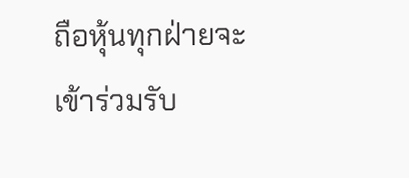ถือหุ้นทุกฝ่ายจะเข้าร่วมรับ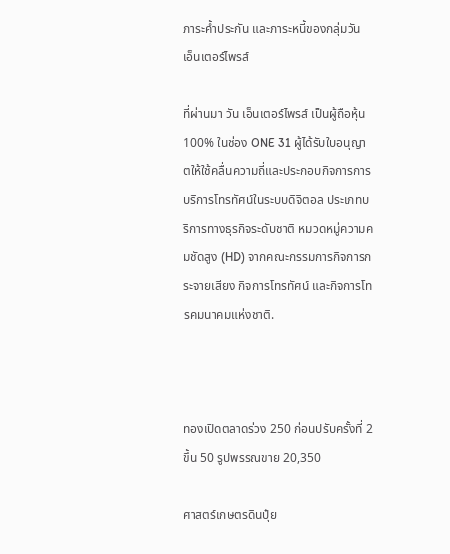ภาระค้ำประกัน และภาระหนี้ของกลุ่มวัน เอ็นเตอร์ไพรส์

ที่ผ่านมา วัน เอ็นเตอร์ไพรส์ เป็นผู้ถือหุ้น 100% ในช่อง ONE 31 ผู้ได้รับใบอนุญาตให้ใช้คลื่นความถี่และประกอบกิจการการบริการโทรทัศน์ในระบบดิจิตอล ประเภทบริการทางธุรกิจระดับชาติ หมวดหมู่ความคมชัดสูง (HD) จากคณะกรรมการกิจการกระจายเสียง กิจการโทรทัศน์ และกิจการโทรคมนาคมแห่งชาติ.



ทองเปิดตลาดร่วง 250 ก่อนปรับครั้งที่ 2 ขึ้น 50 รูปพรรณขาย 20,350

ศาสตร์เกษตรดินปุ๋ย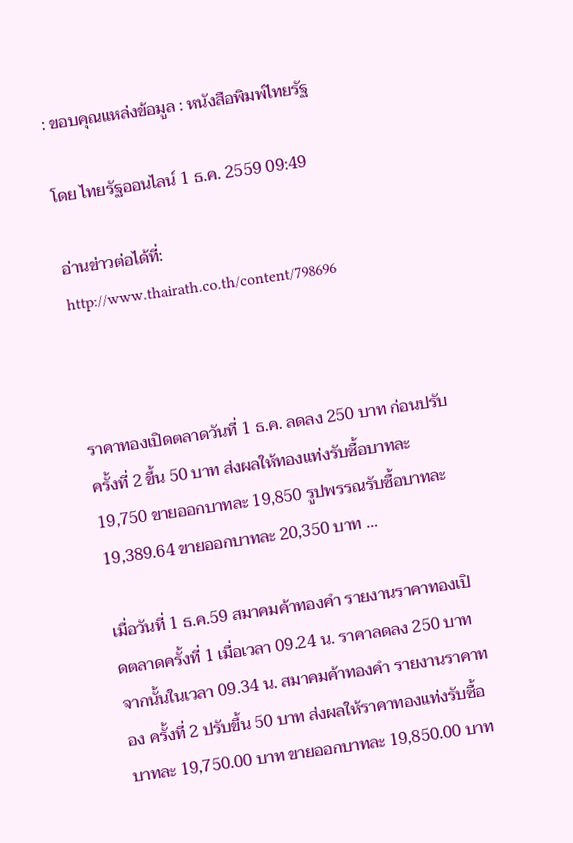: ขอบคุณแหล่งข้อมูล : หนังสือพิมพ์ไทยรัฐ

โดย ไทยรัฐออนไลน์ 1 ธ.ค. 2559 09:49

อ่านข่าวต่อได้ที่: http://www.thairath.co.th/content/798696



ราคาทองเปิดตลาดวันที่ 1 ธ.ค. ลดลง 250 บาท ก่อนปรับครั้งที่ 2 ขึ้น 50 บาท ส่งผลให้ทองแท่งรับซื้อบาทละ 19,750 ขายออกบาทละ 19,850 รูปพรรณรับซื้อบาทละ 19,389.64 ขายออกบาทละ 20,350 บาท …

เมื่อวันที่ 1 ธ.ค.59 สมาคมค้าทองคำ รายงานราคาทองเปิดตลาดครั้งที่ 1 เมื่อเวลา 09.24 น. ราคาลดลง 250 บาท จากนั้นในเวลา 09.34 น. สมาคมค้าทองคำ รายงานราคาทอง ครั้งที่ 2 ปรับขึ้น 50 บาท ส่งผลให้ราคาทองแท่งรับซื้อบาทละ 19,750.00 บาท ขายออกบาทละ 19,850.00 บาท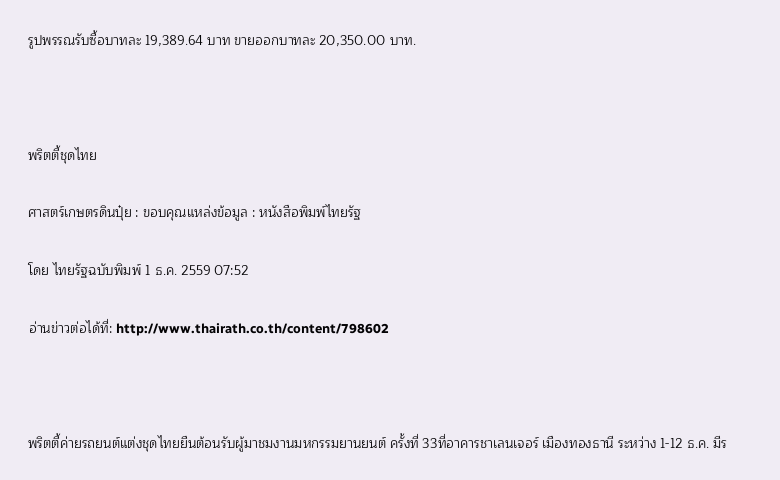รูปพรรณรับซื้อบาทละ 19,389.64 บาท ขายออกบาทละ 20,350.00 บาท.



พริตตี้ชุดไทย

ศาสตร์เกษตรดินปุ๋ย : ขอบคุณแหล่งข้อมูล : หนังสือพิมพ์ไทยรัฐ

โดย ไทยรัฐฉบับพิมพ์ 1 ธ.ค. 2559 07:52

อ่านข่าวต่อได้ที่: http://www.thairath.co.th/content/798602



พริตตี้ค่ายรถยนต์แต่งชุดไทยยืนต้อนรับผู้มาชมงานมหกรรมยานยนต์ ครั้งที่ 33ที่อาคารชาเลนเจอร์ เมืองทองธานี ระหว่าง 1-12 ธ.ค. มีร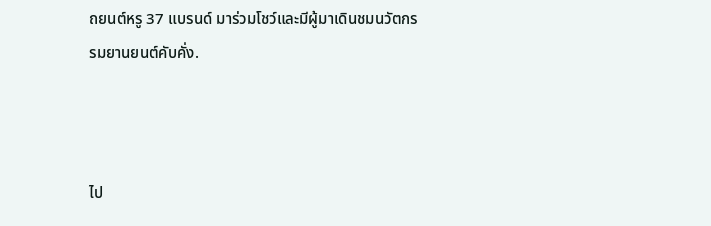ถยนต์หรู 37 แบรนด์ มาร่วมโชว์และมีผู้มาเดินชมนวัตกรรมยานยนต์คับคั่ง.



ไป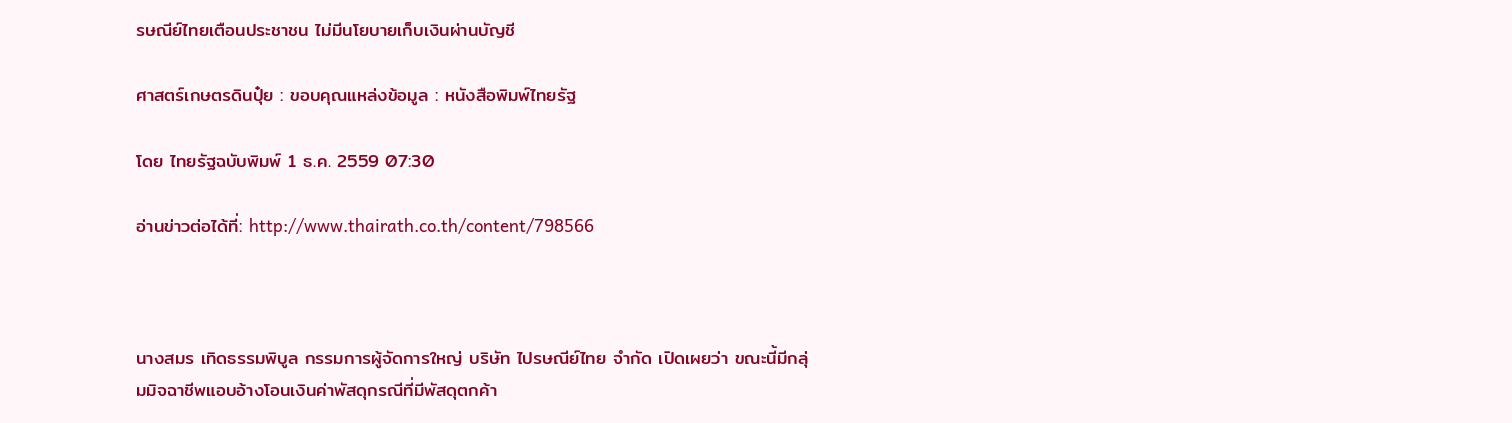รษณีย์ไทยเตือนประชาชน ไม่มีนโยบายเก็บเงินผ่านบัญชี

ศาสตร์เกษตรดินปุ๋ย : ขอบคุณแหล่งข้อมูล : หนังสือพิมพ์ไทยรัฐ

โดย ไทยรัฐฉบับพิมพ์ 1 ธ.ค. 2559 07:30

อ่านข่าวต่อได้ที่: http://www.thairath.co.th/content/798566



นางสมร เทิดธรรมพิบูล กรรมการผู้จัดการใหญ่ บริษัท ไปรษณีย์ไทย จำกัด เปิดเผยว่า ขณะนี้มีกลุ่มมิจฉาชีพแอบอ้างโอนเงินค่าพัสดุกรณีที่มีพัสดุตกค้า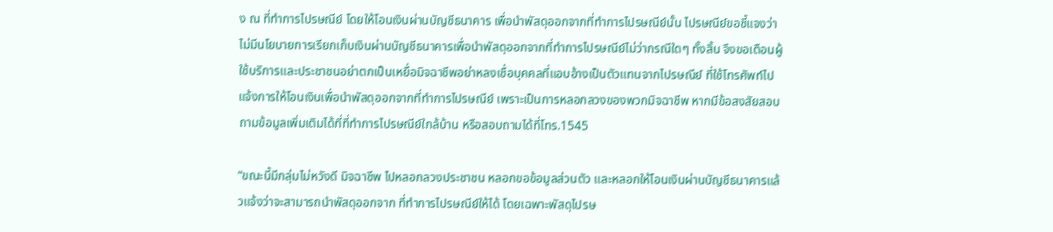ง ณ ที่ทำการไปรษณีย์ โดยให้โอนเงินผ่านบัญชีธนาคาร เพื่อนำพัสดุออกจากที่ทำการไปรษณีย์นั้น ไปรษณีย์ขอชี้แจงว่า ไม่มีนโยบายการเรียกเก็บเงินผ่านบัญชีธนาคารเพื่อนำพัสดุออกจากที่ทำการไปรษณีย์ไม่ว่ากรณีใดๆ ทั้งสิ้น จึงขอเตือนผู้ใช้บริการและประชาชนอย่าตกเป็นเหยื่อมิจฉาชีพอย่าหลงเชื่อบุคคลที่แอบอ้างเป็นตัวแทนจากไปรษณีย์ ที่ใช้โทรศัพท์ไปแจ้งการให้โอนเงินเพื่อนำพัสดุออกจากที่ทำการไปรษณีย์ เพราะเป็นการหลอกลวงของพวกมิจฉาชีพ หากมีข้อสงสัยสอบถามข้อมูลเพิ่มเติมได้ที่ที่ทำการไปรษณีย์ใกล้บ้าน หรือสอบถามได้ที่โทร.1545

“ขณะนี้มีกลุ่มไม่หวังดี มิจฉาชีพ ไปหลอกลวงประชาชน หลอกขอข้อมูลส่วนตัว และหลอกให้โอนเงินผ่านบัญชีธนาคารแล้วแจ้งว่าจะสามารถนำพัสดุออกจาก ที่ทำการไปรษณีย์ให้ได้ โดยเฉพาะพัสดุไปรษ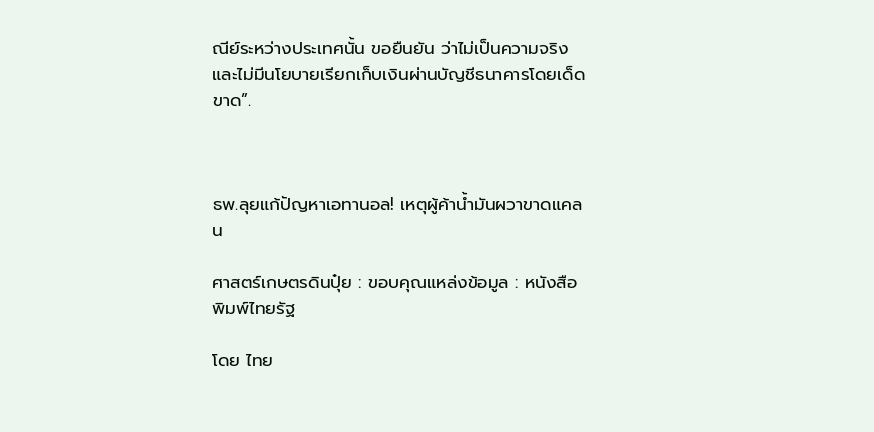ณีย์ระหว่างประเทศนั้น ขอยืนยัน ว่าไม่เป็นความจริง และไม่มีนโยบายเรียกเก็บเงินผ่านบัญชีธนาคารโดยเด็ดขาด”.



ธพ.ลุยแก้ปัญหาเอทานอล! เหตุผู้ค้าน้ำมันผวาขาดแคลน

ศาสตร์เกษตรดินปุ๋ย : ขอบคุณแหล่งข้อมูล : หนังสือพิมพ์ไทยรัฐ

โดย ไทย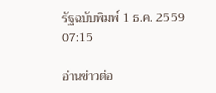รัฐฉบับพิมพ์ 1 ธ.ค. 2559 07:15

อ่านข่าวต่อ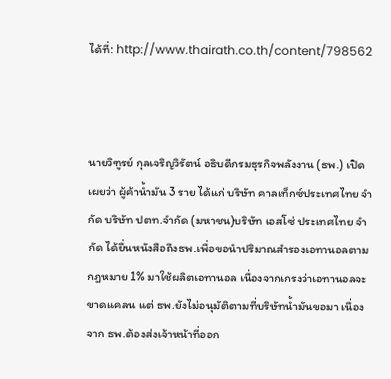ได้ที่: http://www.thairath.co.th/content/798562



นายวิฑูรย์ กุลเจริญวิรัตน์ อธิบดีกรมธุรกิจพลังงาน (ธพ.) เปิดเผยว่า ผู้ค้าน้ำมัน 3 ราย ได้แก่ บริษัท คาลเท็กซ์ประเทศไทย จำกัด บริษัท ปตท.จำกัด (มหาชน)บริษัท เอสโซ่ ประเทศไทย จำกัด ได้ยื่นหนังสือถึงธพ.เพื่อขอนำปริมาณสำรองเอทานอลตามกฎหมาย 1% มาใช้ผลิตเอทานอล เนื่องจากเกรงว่าเอทานอลจะขาดแคลน แต่ ธพ.ยังไม่อนุมัติตามที่บริษัทน้ำมันขอมา เนื่องจาก ธพ.ต้องส่งเจ้าหน้าที่ออก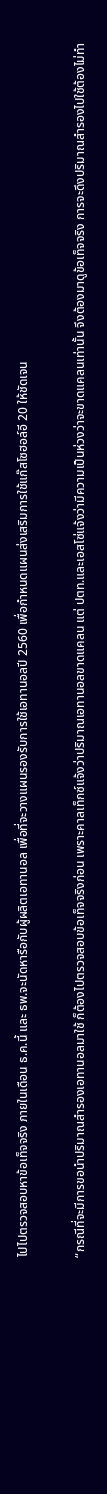ไปไปตรวจสอบหาข้อเท็จจริง ภายในเดือน ธ.ค.นี้ และ ธพ.จะนัดหารือกับผู้ผลิตเอทานอล เพื่อที่จะวางแผนรองรับการใช้เอทานอลปี 2560 เพื่อกำหนดแผนส่งเสริมการใช้แก๊สโซฮอล์อี 20 ให้ชัดเจน

“กรณีที่จะมีการขอนำปริมาณสำรองเอทานอลมาใช้ ก็ต้องไปตรวจสอบข้อเท็จจริงก่อน เพราะคาลเท็กซ์แจ้งว่าปริมาณเอทานอลขาดแคลน แต่ ปตท.และเอสโซ่แจ้งว่ามีความเป็นห่วงว่าจะขาดแคลนเท่านั้น จึงต้องมาดูข้อเท็จจริง การจะดึงปริมาณสำรองไปใช้ต้องไม่ทำ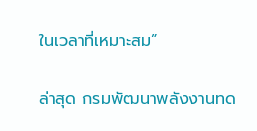ในเวลาที่เหมาะสม”

ล่าสุด กรมพัฒนาพลังงานทด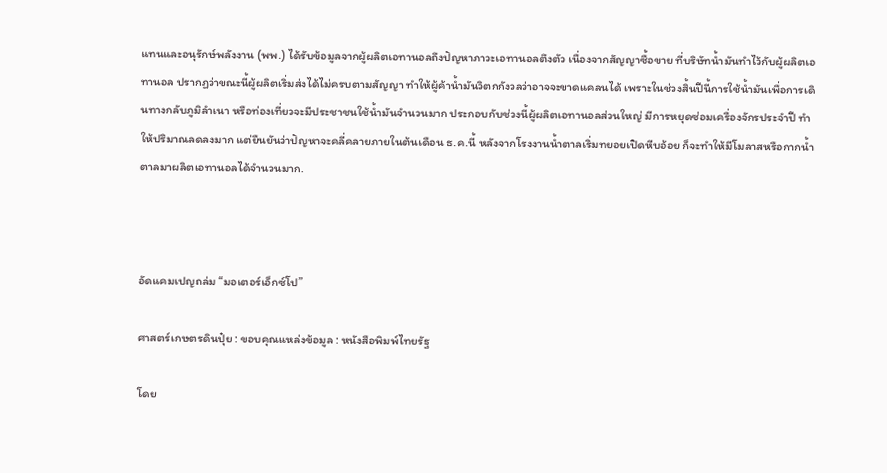แทนและอนุรักษ์พลังงาน (พพ.) ได้รับข้อมูลจากผู้ผลิตเอทานอลถึงปัญหาภาวะเอทานอลตึงตัว เนื่องจากสัญญาซื้อขาย ที่บริษัทน้ำมันทำไว้กับผู้ผลิตเอทานอล ปรากฏว่าขณะนี้ผู้ผลิตเริ่มส่งได้ไม่ครบตามสัญญา ทำให้ผู้ค้าน้ำมันวิตกกังวลว่าอาจจะขาดแคลนได้ เพราะในช่วงสิ้นปีนี้การใช้น้ำมันเพื่อการเดินทางกลับภูมิลำเนา หรือท่องเที่ยวจะมีประชาชนใช้น้ำมันจำนวนมาก ประกอบกับช่วงนี้ผู้ผลิตเอทานอลส่วนใหญ่ มีการหยุดซ่อมเครื่องจักรประจำปี ทำให้ปริมาณลดลงมาก แต่ยืนยันว่าปัญหาจะคลี่คลายภายในต้นเดือน ธ.ค.นี้ หลังจากโรงงานน้ำตาลเริ่มทยอยเปิดหีบอ้อย ก็จะทำให้มีโมลาสหรือกากน้ำตาลมาผลิตเอทานอลได้จำนวนมาก.



อัดแคมเปญถล่ม “มอเตอร์เอ็กซ์โป”

ศาสตร์เกษตรดินปุ๋ย : ขอบคุณแหล่งข้อมูล : หนังสือพิมพ์ไทยรัฐ

โดย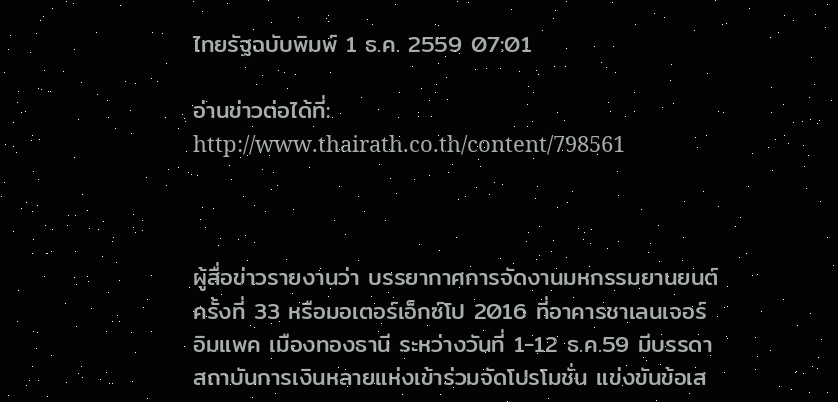ไทยรัฐฉบับพิมพ์ 1 ธ.ค. 2559 07:01

อ่านข่าวต่อได้ที่: http://www.thairath.co.th/content/798561



ผู้สื่อข่าวรายงานว่า บรรยากาศการจัดงานมหกรรมยานยนต์ ครั้งที่ 33 หรือมอเตอร์เอ็กซ์โป 2016 ที่อาคารชาเลนเจอร์ อิมแพค เมืองทองธานี ระหว่างวันที่ 1-12 ธ.ค.59 มีบรรดาสถาบันการเงินหลายแห่งเข้าร่วมจัดโปรโมชั่น แข่งขันข้อเส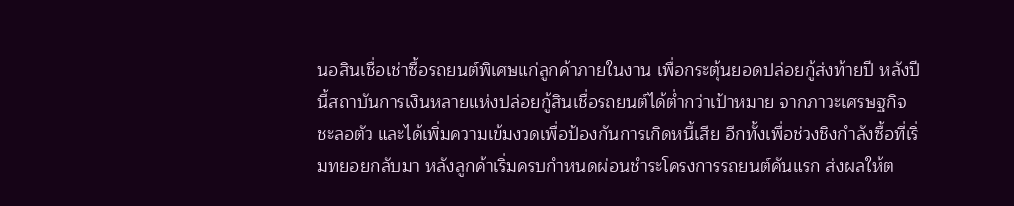นอสินเชื่อเช่าซื้อรถยนต์พิเศษแก่ลูกค้าภายในงาน เพื่อกระตุ้นยอดปล่อยกู้ส่งท้ายปี หลังปีนี้สถาบันการเงินหลายแห่งปล่อยกู้สินเชื่อรถยนต์ได้ต่ำกว่าเป้าหมาย จากภาวะเศรษฐกิจชะลอตัว และได้เพิ่มความเข้มงวดเพื่อป้องกันการเกิดหนี้เสีย อีกทั้งเพื่อช่วงชิงกำลังซื้อที่เริ่มทยอยกลับมา หลังลูกค้าเริ่มครบกำหนดผ่อนชำระโครงการรถยนต์คันแรก ส่งผลให้ต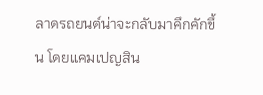ลาดรถยนต์น่าจะกลับมาคึกคักขึ้น โดยแคมเปญสิน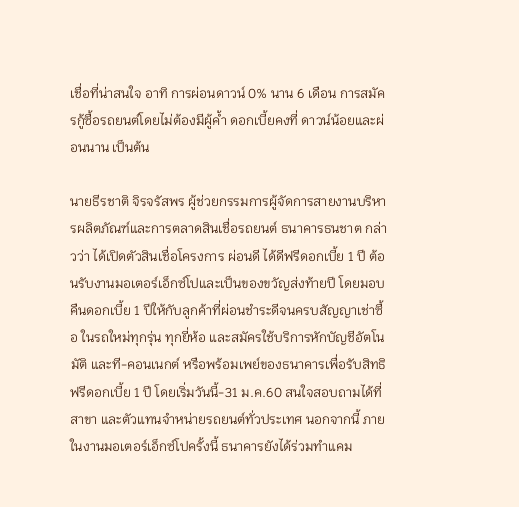เชื่อที่น่าสนใจ อาทิ การผ่อนดาวน์ 0% นาน 6 เดือน การสมัครกู้ซื้อรถยนต์โดยไม่ต้องมีผู้ค้ำ ดอกเบี้ยคงที่ ดาวน์น้อยและผ่อนนาน เป็นต้น

นายธีรชาติ จิรจรัสพร ผู้ช่วยกรรมการผู้จัดการสายงานบริหารผลิตภัณฑ์และการตลาดสินเชื่อรถยนต์ ธนาคารธนชาต กล่าวว่า ได้เปิดตัวสินเชื่อโครงการ ผ่อนดี ได้ดีฟรีดอกเบี้ย 1 ปี ต้อนรับงานมอเตอร์เอ็กซ์โปและเป็นของขวัญส่งท้ายปี โดยมอบคืนดอกเบี้ย 1 ปีให้กับลูกค้าที่ผ่อนชำระดีจนครบสัญญาเช่าซื้อ ในรถใหม่ทุกรุ่น ทุกยี่ห้อ และสมัครใช้บริการหักบัญชีอัตโนมัติ และที-คอนเนกต์ หรือพร้อมเพย์ของธนาคารเพื่อรับสิทธิฟรีดอกเบี้ย 1 ปี โดยเริ่มวันนี้-31 ม.ค.60 สนใจสอบถามได้ที่สาขา และตัวแทนจำหน่ายรถยนต์ทั่วประเทศ นอกจากนี้ ภายในงานมอเตอร์เอ็กซ์โปครั้งนี้ ธนาคารยังได้ร่วมทำแคม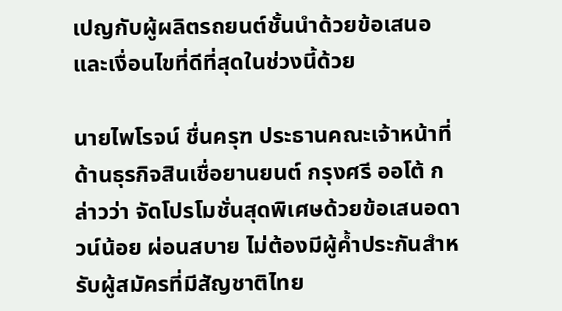เปญกับผู้ผลิตรถยนต์ชั้นนำด้วยข้อเสนอและเงื่อนไขที่ดีที่สุดในช่วงนี้ด้วย

นายไพโรจน์ ชื่นครุฑ ประธานคณะเจ้าหน้าที่ด้านธุรกิจสินเชื่อยานยนต์ กรุงศรี ออโต้ กล่าวว่า จัดโปรโมชั่นสุดพิเศษด้วยข้อเสนอดาวน์น้อย ผ่อนสบาย ไม่ต้องมีผู้ค้ำประกันสำหรับผู้สมัครที่มีสัญชาติไทย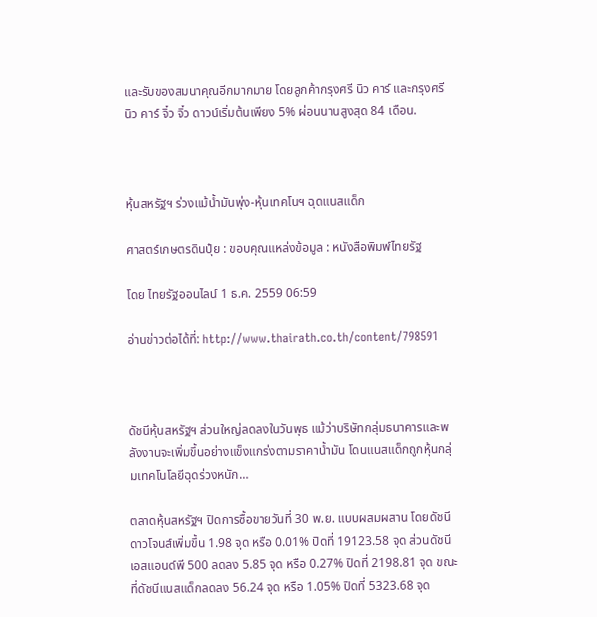และรับของสมนาคุณอีกมากมาย โดยลูกค้ากรุงศรี นิว คาร์ และกรุงศรี นิว คาร์ จิ๋ว จิ๋ว ดาวน์เริ่มต้นเพียง 5% ผ่อนนานสูงสุด 84 เดือน.



หุ้นสหรัฐฯ ร่วงแม้น้ำมันพุ่ง-หุ้นเทคโนฯ ฉุดแนสแด็ก

ศาสตร์เกษตรดินปุ๋ย : ขอบคุณแหล่งข้อมูล : หนังสือพิมพ์ไทยรัฐ

โดย ไทยรัฐออนไลน์ 1 ธ.ค. 2559 06:59

อ่านข่าวต่อได้ที่: http://www.thairath.co.th/content/798591



ดัชนีหุ้นสหรัฐฯ ส่วนใหญ่ลดลงในวันพุธ แม้ว่าบริษัทกลุ่มธนาคารและพลังงานจะเพิ่มขึ้นอย่างแข็งแกร่งตามราคาน้ำมัน โดนแนสแด็กถูกหุ้นกลุ่มเทคโนโลยีฉุดร่วงหนัก…

ตลาดหุ้นสหรัฐฯ ปิดการซื้อขายวันที่ 30 พ.ย. แบบผสมผสาน โดยดัชนีดาวโจนส์เพิ่มขึ้น 1.98 จุด หรือ 0.01% ปิดที่ 19123.58 จุด ส่วนดัชนีเอสแอนด์พี 500 ลดลง 5.85 จุด หรือ 0.27% ปิดที่ 2198.81 จุด ขณะที่ดัชนีแนสแด็กลดลง 56.24 จุด หรือ 1.05% ปิดที่ 5323.68 จุด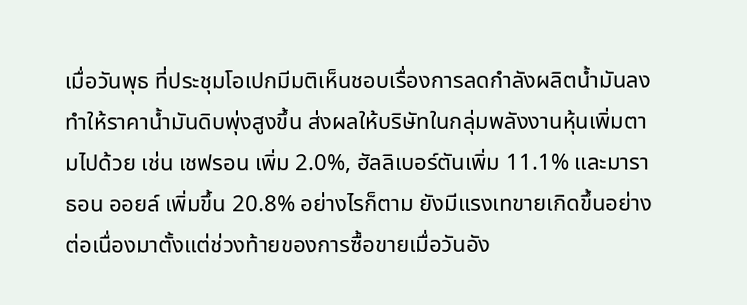เมื่อวันพุธ ที่ประชุมโอเปกมีมติเห็นชอบเรื่องการลดกำลังผลิตน้ำมันลง ทำให้ราคาน้ำมันดิบพุ่งสูงขึ้น ส่งผลให้บริษัทในกลุ่มพลังงานหุ้นเพิ่มตามไปด้วย เช่น เชฟรอน เพิ่ม 2.0%, ฮัลลิเบอร์ตันเพิ่ม 11.1% และมาราธอน ออยล์ เพิ่มขึ้น 20.8% อย่างไรก็ตาม ยังมีแรงเทขายเกิดขึ้นอย่างต่อเนื่องมาตั้งแต่ช่วงท้ายของการซื้อขายเมื่อวันอัง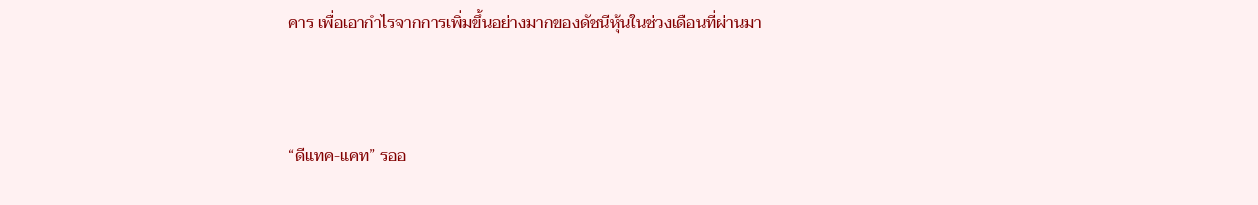คาร เพื่อเอากำไรจากการเพิ่มขึ้นอย่างมากของดัชนีหุ้นในช่วงเดือนที่ผ่านมา



“ดีแทค-แคท” รออ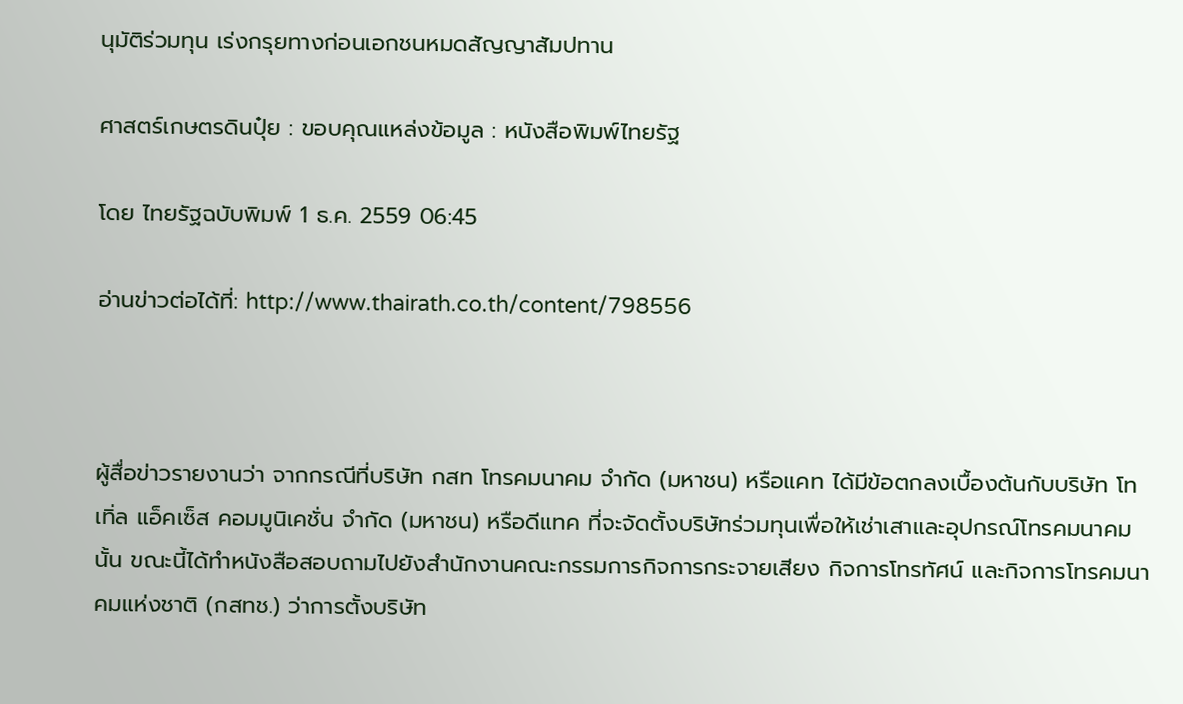นุมัติร่วมทุน เร่งกรุยทางก่อนเอกชนหมดสัญญาสัมปทาน

ศาสตร์เกษตรดินปุ๋ย : ขอบคุณแหล่งข้อมูล : หนังสือพิมพ์ไทยรัฐ

โดย ไทยรัฐฉบับพิมพ์ 1 ธ.ค. 2559 06:45

อ่านข่าวต่อได้ที่: http://www.thairath.co.th/content/798556



ผู้สื่อข่าวรายงานว่า จากกรณีที่บริษัท กสท โทรคมนาคม จำกัด (มหาชน) หรือแคท ได้มีข้อตกลงเบื้องต้นกับบริษัท โทเทิ่ล แอ็คเซ็ส คอมมูนิเคชั่น จำกัด (มหาชน) หรือดีแทค ที่จะจัดตั้งบริษัทร่วมทุนเพื่อให้เช่าเสาและอุปกรณ์โทรคมนาคมนั้น ขณะนี้ได้ทำหนังสือสอบถามไปยังสำนักงานคณะกรรมการกิจการกระจายเสียง กิจการโทรทัศน์ และกิจการโทรคมนาคมแห่งชาติ (กสทช.) ว่าการตั้งบริษัท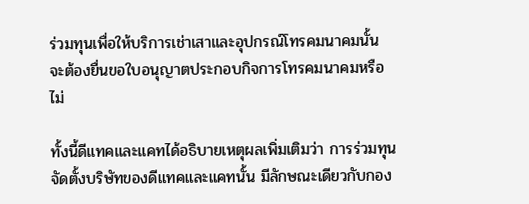ร่วมทุนเพื่อให้บริการเช่าเสาและอุปกรณ์โทรคมนาคมนั้น จะต้องยื่นขอใบอนุญาตประกอบกิจการโทรคมนาคมหรือไม่

ทั้งนี้ดีแทคและแคทได้อธิบายเหตุผลเพิ่มเติมว่า การร่วมทุนจัดตั้งบริษัทของดีแทคและแคทนั้น มีลักษณะเดียวกับกอง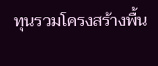ทุนรวมโครงสร้างพื้น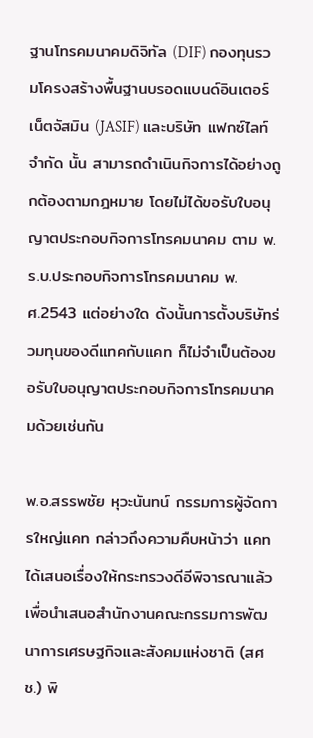ฐานโทรคมนาคมดิจิทัล (DIF) กองทุนรวมโครงสร้างพื้นฐานบรอดแบนด์อินเตอร์เน็ตจัสมิน (JASIF) และบริษัท แฟกซ์ไลท์ จำกัด นั้น สามารถดำเนินกิจการได้อย่างถูกต้องตามกฎหมาย โดยไม่ได้ขอรับใบอนุญาตประกอบกิจการโทรคมนาคม ตาม พ.ร.บ.ประกอบกิจการโทรคมนาคม พ.ศ.2543 แต่อย่างใด ดังนั้นการตั้งบริษัทร่วมทุนของดีแทคกับแคท ก็ไม่จำเป็นต้องขอรับใบอนุญาตประกอบกิจการโทรคมนาคมด้วยเช่นกัน

พ.อ.สรรพชัย หุวะนันทน์ กรรมการผู้จัดการใหญ่แคท กล่าวถึงความคืบหน้าว่า แคทได้เสนอเรื่องให้กระทรวงดีอีพิจารณาแล้ว เพื่อนำเสนอสำนักงานคณะกรรมการพัฒนาการเศรษฐกิจและสังคมแห่งชาติ (สศช.) พิ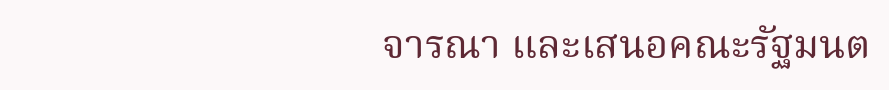จารณา และเสนอคณะรัฐมนต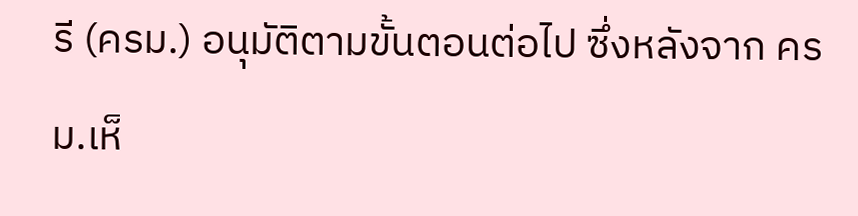รี (ครม.) อนุมัติตามขั้นตอนต่อไป ซึ่งหลังจาก ครม.เห็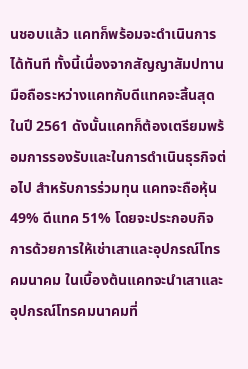นชอบแล้ว แคทก็พร้อมจะดำเนินการได้ทันที ทั้งนี้เนื่องจากสัญญาสัมปทานมือถือระหว่างแคทกับดีแทคจะสิ้นสุดในปี 2561 ดังนั้นแคทก็ต้องเตรียมพร้อมการรองรับและในการดำเนินธุรกิจต่อไป สำหรับการร่วมทุน แคทจะถือหุ้น 49% ดีแทค 51% โดยจะประกอบกิจการด้วยการให้เช่าเสาและอุปกรณ์โทรคมนาคม ในเบื้องต้นแคทจะนำเสาและอุปกรณ์โทรคมนาคมที่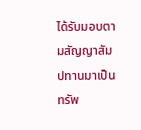ได้รับมอบตามสัญญาสัมปทานมาเป็นทรัพ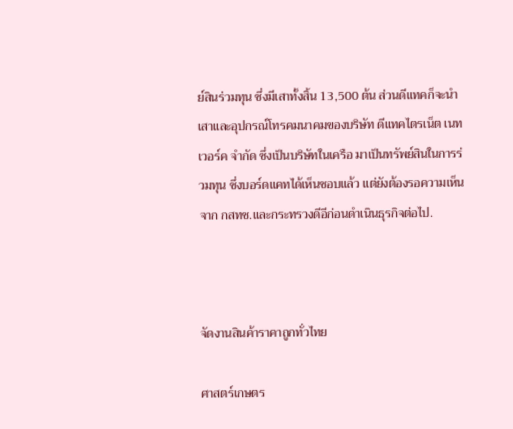ย์สินร่วมทุน ซึ่งมีเสาทั้งสิ้น 13,500 ต้น ส่วนดีแทคก็จะนำเสาและอุปกรณ์โทรคมนาคมของบริษัท ดีแทคไตรเน็ต เนทเวอร์ค จำกัด ซึ่งเป็นบริษัทในเครือ มาเป็นทรัพย์สินในการร่วมทุน ซึ่งบอร์ดแคทได้เห็นชอบแล้ว แต่ยังต้องรอความเห็นจาก กสทช.และกระทรวงดีอีก่อนดำเนินธุรกิจต่อไป.



จัดงานสินค้าราคาถูกทั่วไทย

ศาสตร์เกษตร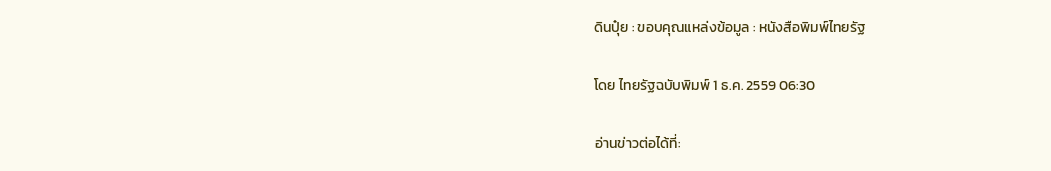ดินปุ๋ย : ขอบคุณแหล่งข้อมูล : หนังสือพิมพ์ไทยรัฐ

โดย ไทยรัฐฉบับพิมพ์ 1 ธ.ค. 2559 06:30

อ่านข่าวต่อได้ที่: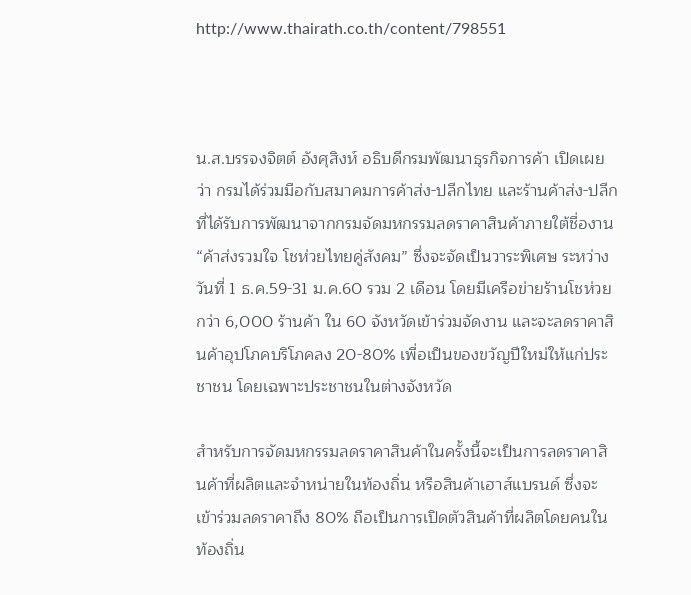http://www.thairath.co.th/content/798551



น.ส.บรรจงจิตต์ อังศุสิงห์ อธิบดีกรมพัฒนาธุรกิจการค้า เปิดเผยว่า กรมได้ร่วมมือกับสมาคมการค้าส่ง-ปลีกไทย และร้านค้าส่ง-ปลีกที่ได้รับการพัฒนาจากกรมจัดมหกรรมลดราคาสินค้าภายใต้ชื่องาน “ค้าส่งรวมใจ โชห่วยไทยคู่สังคม” ซึ่งจะจัดเป็นวาระพิเศษ ระหว่างวันที่ 1 ธ.ค.59-31 ม.ค.60 รวม 2 เดือน โดยมีเครือข่ายร้านโชห่วยกว่า 6,000 ร้านค้า ใน 60 จังหวัดเข้าร่วมจัดงาน และจะลดราคาสินค้าอุปโภคบริโภคลง 20-80% เพื่อเป็นของขวัญปีใหม่ให้แก่ประชาชน โดยเฉพาะประชาชนในต่างจังหวัด

สำหรับการจัดมหกรรมลดราคาสินค้าในครั้งนี้จะเป็นการลดราคาสินค้าที่ผลิตและจำหน่ายในท้องถิ่น หรือสินค้าเฮาส์แบรนด์ ซึ่งจะเข้าร่วมลดราคาถึง 80% ถือเป็นการเปิดตัวสินค้าที่ผลิตโดยคนในท้องถิ่น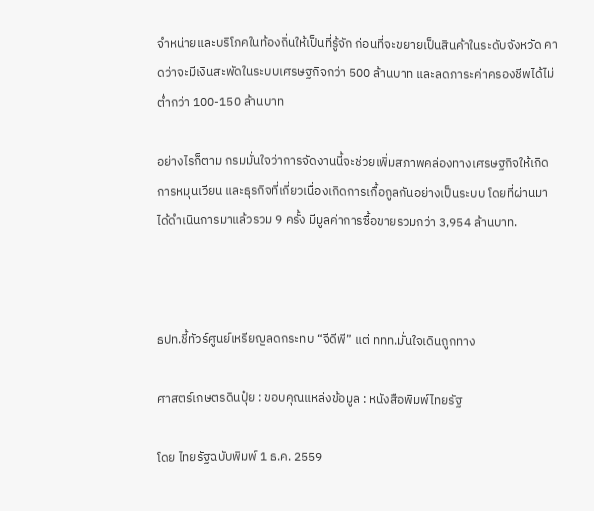จำหน่ายและบริโภคในท้องถิ่นให้เป็นที่รู้จัก ก่อนที่จะขยายเป็นสินค้าในระดับจังหวัด คาดว่าจะมีเงินสะพัดในระบบเศรษฐกิจกว่า 500 ล้านบาท และลดภาระค่าครองชีพได้ไม่ต่ำกว่า 100-150 ล้านบาท

อย่างไรก็ตาม กรมมั่นใจว่าการจัดงานนี้จะช่วยเพิ่มสภาพคล่องทางเศรษฐกิจให้เกิดการหมุนเวียน และธุรกิจที่เกี่ยวเนื่องเกิดการเกื้อกูลกันอย่างเป็นระบบ โดยที่ผ่านมาได้ดำเนินการมาแล้วรวม 9 ครั้ง มีมูลค่าการซื้อขายรวมกว่า 3,954 ล้านบาท.



ธปท.ชี้ทัวร์ศูนย์เหรียญลดกระทบ “จีดีพี” แต่ ททท.มั่นใจเดินถูกทาง

ศาสตร์เกษตรดินปุ๋ย : ขอบคุณแหล่งข้อมูล : หนังสือพิมพ์ไทยรัฐ

โดย ไทยรัฐฉบับพิมพ์ 1 ธ.ค. 2559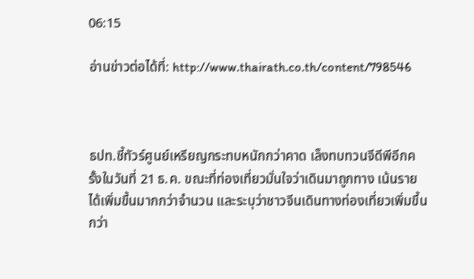06:15

อ่านข่าวต่อได้ที่: http://www.thairath.co.th/content/798546



ธปท.ชี้ทัวร์ศูนย์เหรียญกระทบหนักกว่าคาด เล็งทบทวนจีดีพีอีกครั้งในวันที่ 21 ธ.ค. ขณะที่ท่องเที่ยวมั่นใจว่าเดินมาถูกทาง เน้นรายได้เพิ่มขึ้นมากกว่าจำนวน และระบุว่าชาวจีนเดินทางท่องเที่ยวเพิ่มขึ้นกว่า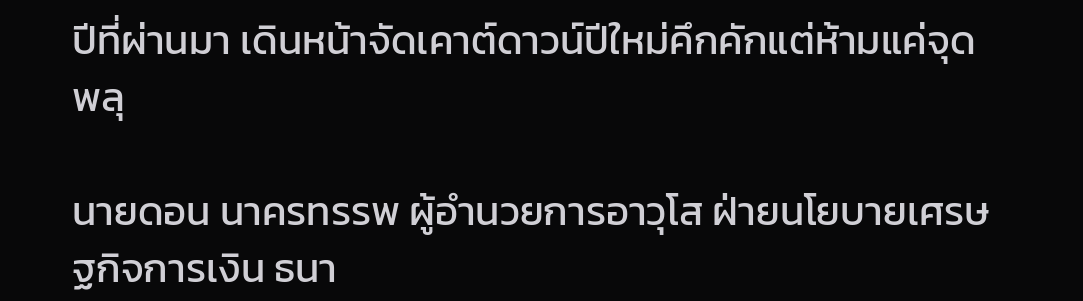ปีที่ผ่านมา เดินหน้าจัดเคาต์ดาวน์ปีใหม่คึกคักแต่ห้ามแค่จุดพลุ

นายดอน นาครทรรพ ผู้อำนวยการอาวุโส ฝ่ายนโยบายเศรษฐกิจการเงิน ธนา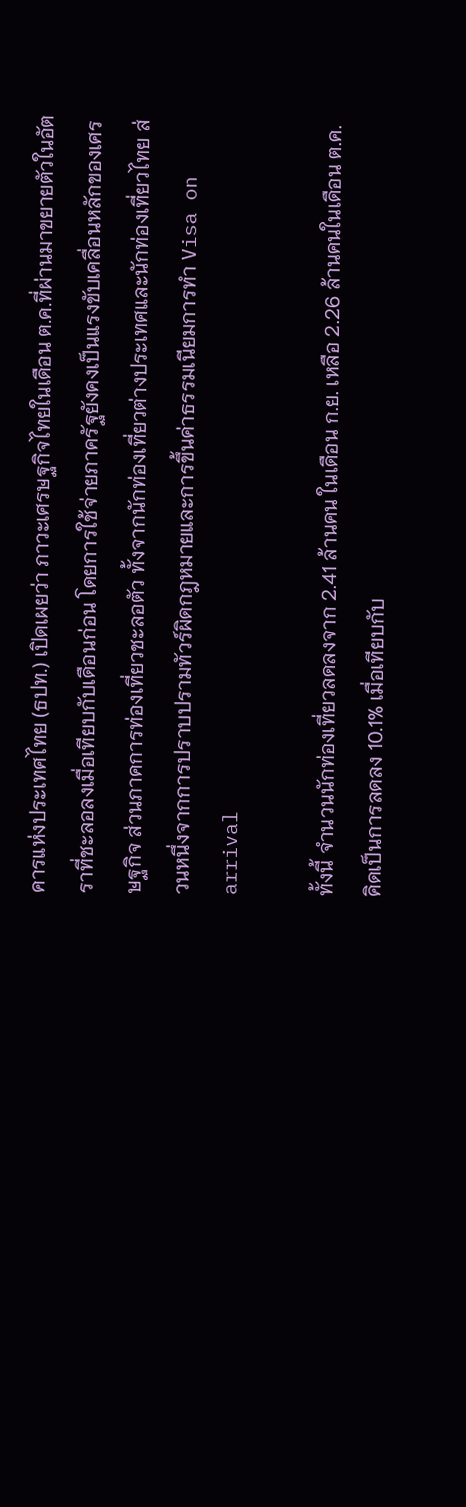คารแห่งประเทศไทย (ธปท.) เปิดเผยว่า ภาวะเศรษฐกิจไทยในเดือน ต.ค.ที่ผ่านมาขยายตัวในอัตราที่ชะลอลงเมื่อเทียบกับเดือนก่อน โดยการใช้จ่ายภาครัฐยังคงเป็นแรงขับเคลื่อนหลักของเศรษฐกิจ ส่วนภาคการท่องเที่ยวชะลอตัว ทั้งจากนักท่องเที่ยวต่างประเทศและนักท่องเที่ยวไทย ส่วนหนึ่งจากการปราบปรามทัวร์ผิดกฎหมายและการขึ้นค่าธรรมเนียมการทำ Visa on arrival

ทั้งนี้ จำนวนนักท่องเที่ยวลดลงจาก 2.41 ล้านคน ในเดือน ก.ย. เหลือ 2.26 ล้านคนในเดือน ต.ค. คิดเป็นการลดลง 10.1% เมื่อเทียบกับ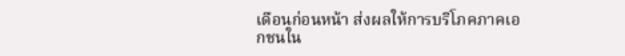เดือนก่อนหน้า ส่งผลให้การบริโภคภาคเอกชนใน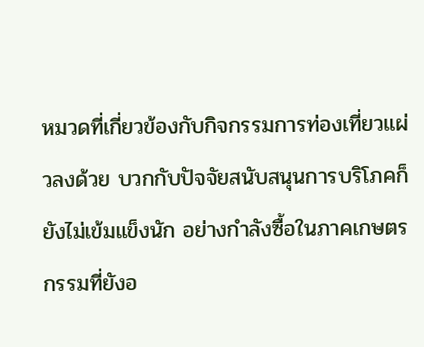หมวดที่เกี่ยวข้องกับกิจกรรมการท่องเที่ยวแผ่วลงด้วย บวกกับปัจจัยสนับสนุนการบริโภคก็ยังไม่เข้มแข็งนัก อย่างกำลังซื้อในภาคเกษตรกรรมที่ยังอ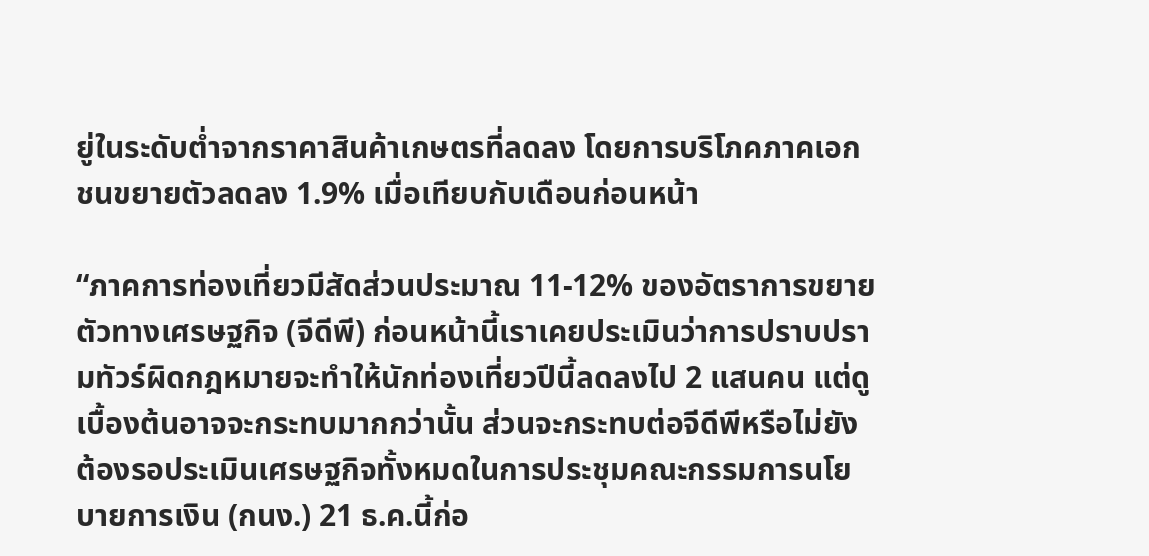ยู่ในระดับต่ำจากราคาสินค้าเกษตรที่ลดลง โดยการบริโภคภาคเอกชนขยายตัวลดลง 1.9% เมื่อเทียบกับเดือนก่อนหน้า

“ภาคการท่องเที่ยวมีสัดส่วนประมาณ 11-12% ของอัตราการขยายตัวทางเศรษฐกิจ (จีดีพี) ก่อนหน้านี้เราเคยประเมินว่าการปราบปรามทัวร์ผิดกฎหมายจะทำให้นักท่องเที่ยวปีนี้ลดลงไป 2 แสนคน แต่ดูเบื้องต้นอาจจะกระทบมากกว่านั้น ส่วนจะกระทบต่อจีดีพีหรือไม่ยังต้องรอประเมินเศรษฐกิจทั้งหมดในการประชุมคณะกรรมการนโยบายการเงิน (กนง.) 21 ธ.ค.นี้ก่อ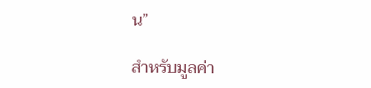น”

สำหรับมูลค่า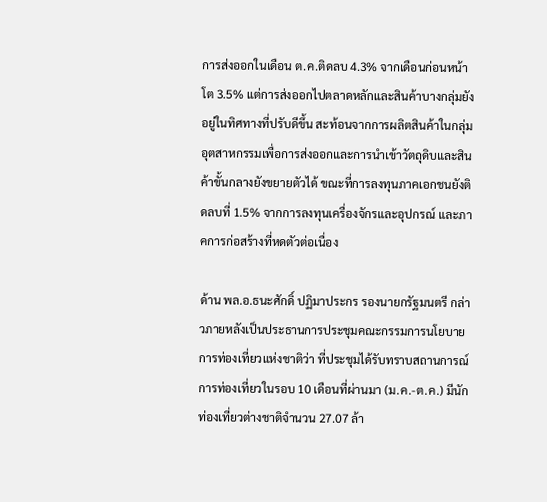การส่งออกในเดือน ต.ค.ติดลบ 4.3% จากเดือนก่อนหน้าโต 3.5% แต่การส่งออกไปตลาดหลักและสินค้าบางกลุ่มยังอยู่ในทิศทางที่ปรับดีขึ้น สะท้อนจากการผลิตสินค้าในกลุ่มอุตสาหกรรมเพื่อการส่งออกและการนำเข้าวัตถุดิบและสินค้าขั้นกลางยังขยายตัวได้ ขณะที่การลงทุนภาคเอกชนยังติดลบที่ 1.5% จากการลงทุนเครื่องจักรและอุปกรณ์ และภาคการก่อสร้างที่หดตัวต่อเนื่อง

ด้าน พล.อ.ธนะศักดิ์ ปฏิมาประกร รองนายกรัฐมนตรี กล่าวภายหลังเป็นประธานการประชุมคณะกรรมการนโยบายการท่องเที่ยวแห่งชาติว่า ที่ประชุมได้รับทราบสถานการณ์การท่องเที่ยวในรอบ 10 เดือนที่ผ่านมา (ม.ค.-ต.ค.) มีนักท่องเที่ยวต่างชาติจำนวน 27.07 ล้า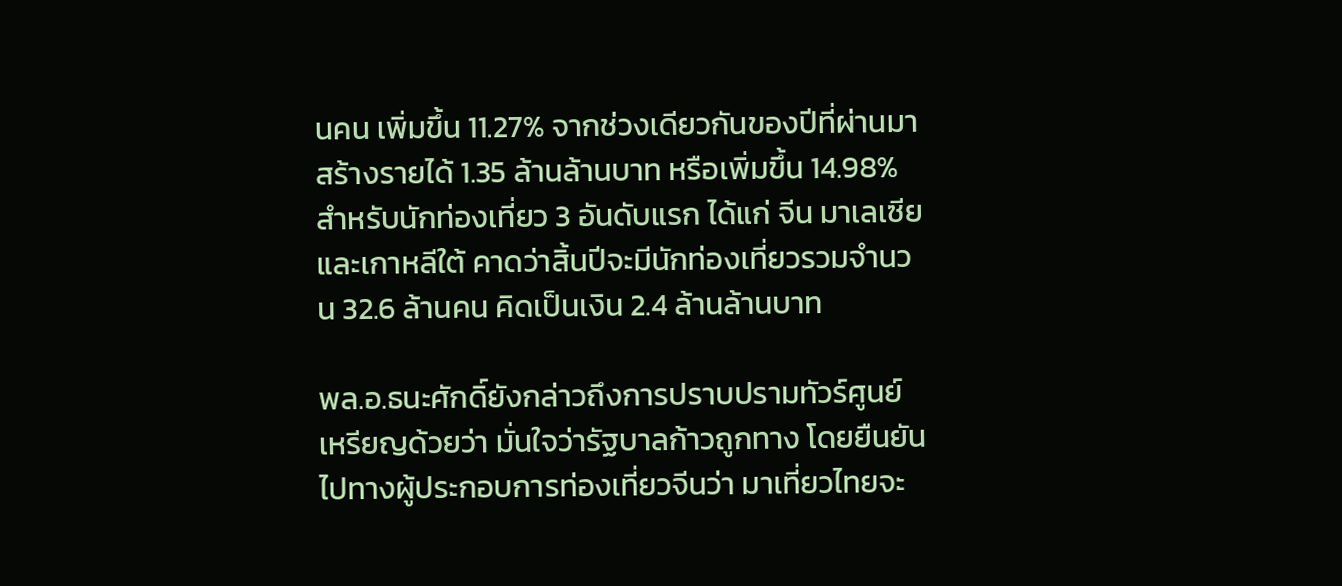นคน เพิ่มขึ้น 11.27% จากช่วงเดียวกันของปีที่ผ่านมา สร้างรายได้ 1.35 ล้านล้านบาท หรือเพิ่มขึ้น 14.98% สำหรับนักท่องเที่ยว 3 อันดับแรก ได้แก่ จีน มาเลเซีย และเกาหลีใต้ คาดว่าสิ้นปีจะมีนักท่องเที่ยวรวมจำนวน 32.6 ล้านคน คิดเป็นเงิน 2.4 ล้านล้านบาท

พล.อ.ธนะศักดิ์ยังกล่าวถึงการปราบปรามทัวร์ศูนย์เหรียญด้วยว่า มั่นใจว่ารัฐบาลก้าวถูกทาง โดยยืนยันไปทางผู้ประกอบการท่องเที่ยวจีนว่า มาเที่ยวไทยจะ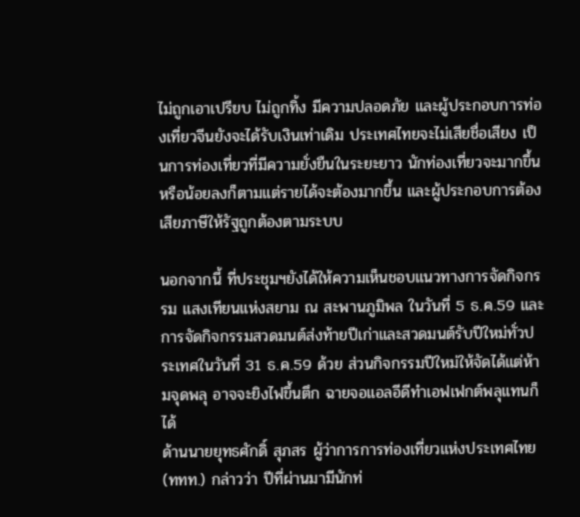ไม่ถูกเอาเปรียบ ไม่ถูกทิ้ง มีความปลอดภัย และผู้ประกอบการท่องเที่ยวจีนยังจะได้รับเงินเท่าเดิม ประเทศไทยจะไม่เสียชื่อเสียง เป็นการท่องเที่ยวที่มีความยั่งยืนในระยะยาว นักท่องเที่ยวจะมากขึ้นหรือน้อยลงก็ตามแต่รายได้จะต้องมากขึ้น และผู้ประกอบการต้องเสียภาษีให้รัฐถูกต้องตามระบบ

นอกจากนี้ ที่ประชุมฯยังได้ให้ความเห็นชอบแนวทางการจัดกิจกรรม แสงเทียนแห่งสยาม ณ สะพานภูมิพล ในวันที่ 5 ธ.ค.59 และการจัดกิจกรรมสวดมนต์ส่งท้ายปีเก่าและสวดมนต์รับปีใหม่ทั่วประเทศในวันที่ 31 ธ.ค.59 ด้วย ส่วนกิจกรรมปีใหม่ให้จัดได้แต่ห้ามจุดพลุ อาจจะยิงไฟขึ้นตึก ฉายจอแอลอีดีทำเอฟเฟกต์พลุแทนก็ได้
ด้านนายยุทธศักดิ์ สุภสร ผู้ว่าการการท่องเที่ยวแห่งประเทศไทย (ททท.) กล่าวว่า ปีที่ผ่านมามีนักท่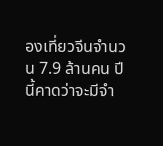องเที่ยวจีนจำนวน 7.9 ล้านคน ปีนี้คาดว่าจะมีจำ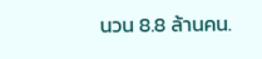นวน 8.8 ล้านคน.